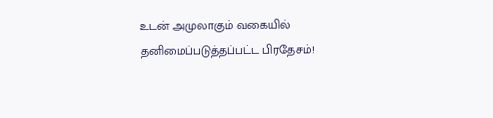உடன் அமுலாகும் வகையில் தனிமைப்படுத்தப்பட்ட பிரதேசம்!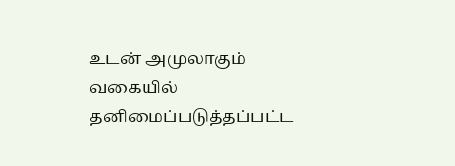உடன் அமுலாகும் வகையில் தனிமைப்படுத்தப்பட்ட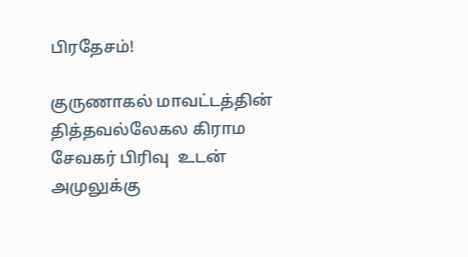பிரதேசம்!

குருணாகல் மாவட்டத்தின் தித்தவல்லேகல கிராம சேவகர் பிரிவு  உடன் அமுலுக்கு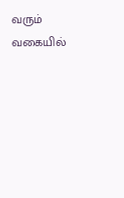வரும் வகையில்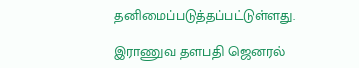தனிமைப்படுத்தப்பட்டுள்ளது.

இராணுவ தளபதி ஜெனரல்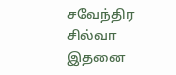சவேந்திர சில்வா இதனை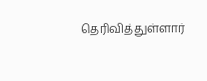தெரிவித்துள்ளார்